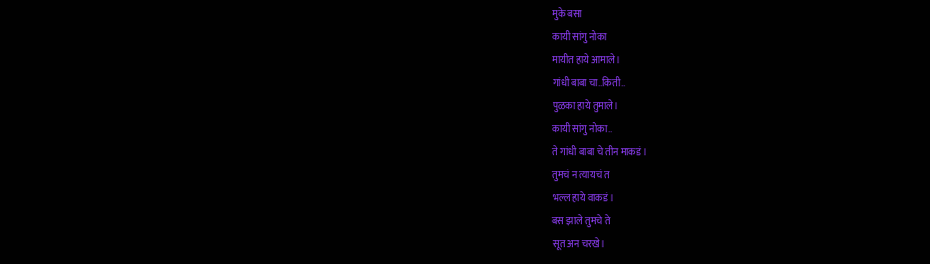मुके बसा
कायी सांगु नोका
मायीत हाये आमाले।
गांधी बाबा चा..किती..
पुळका हाये तुमाले।
कायी सांगु नोका..
ते गांधी बाबा चे तीन माकडं।
तुमचं न त्यायचं त
भल्ल हाये वाकडं।
बस झाले तुमचे ते
सूत अन चरखे।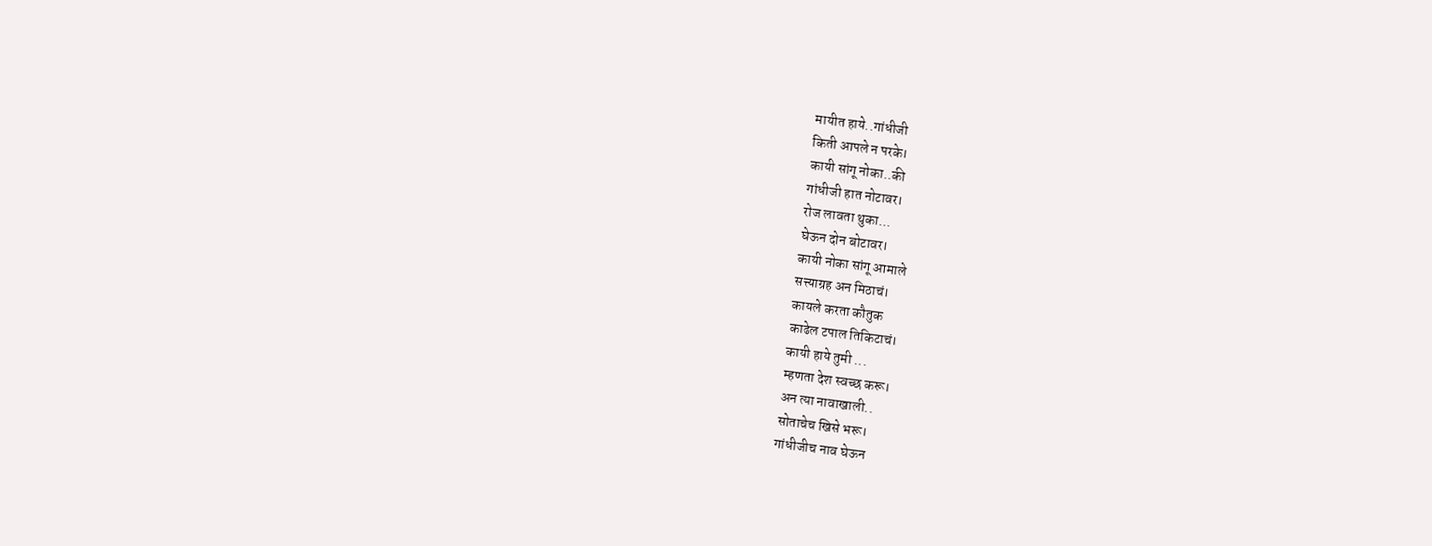मायीत हाये..गांधीजी
किती आपले न परके।
कायी सांगू नोका..की
गांधीजी हात नोटावर।
रोज लावता थुका...
घेऊन दोन बोटावर।
कायी नोका सांगू आमाले
सत्त्याग्रह अन मिठाचं।
कायले करता कौतुक
काढेल टपाल तिकिटाचं।
कायी हाये तुमी ...
म्हणता देश स्वच्छ करू।
अन त्या नावाखाली..
सोताचेच खिसे भरू।
गांधीजीच नाव घेऊन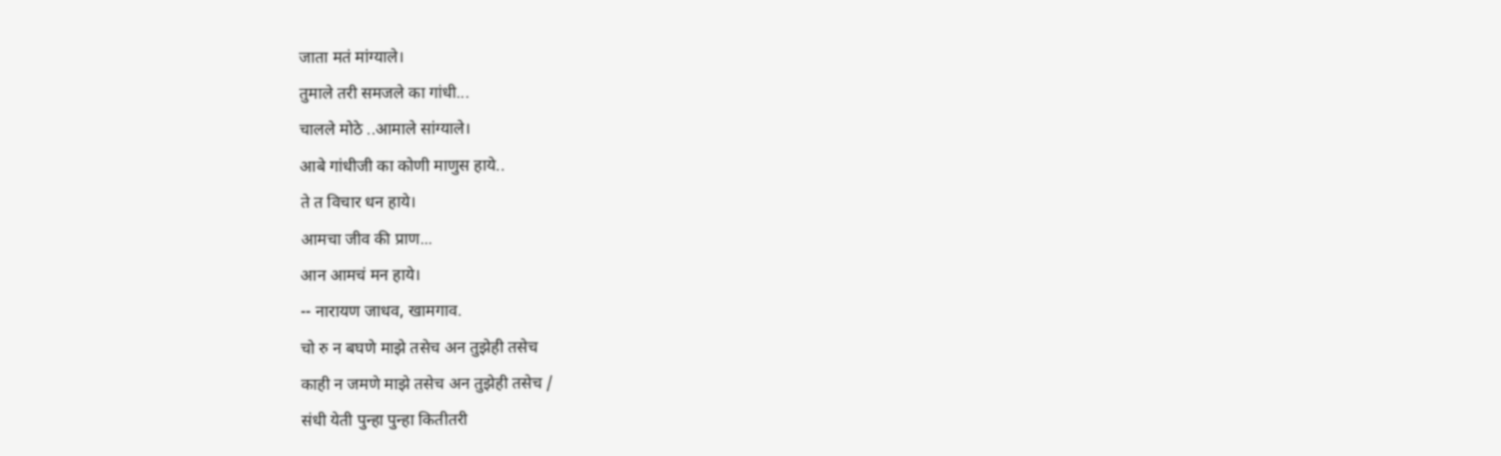जाता मतं मांग्याले।
तुमाले तरी समजले का गांधी...
चालले मोठे ..आमाले सांग्याले।
आबे गांधीजी का कोणी माणुस हाये..
ते त विचार धन हाये।
आमचा जीव की प्राण...
आन आमचं मन हाये।
-- नारायण जाधव, खामगाव.
चो रु न बघणे माझे तसेच अन तुझेही तसेच
काही न जमणे माझे तसेच अन तुझेही तसेच /
संधी येती पुन्हा पुन्हा कितीतरी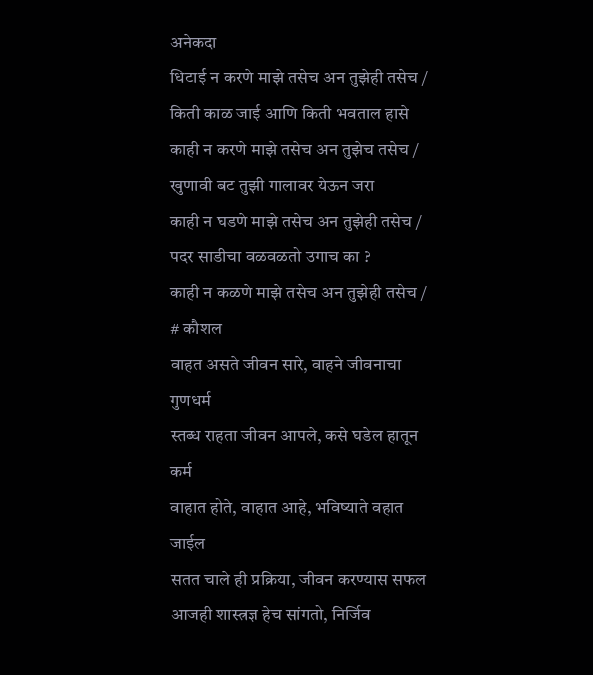अनेकदा
धिटाई न करणे माझे तसेच अन तुझेही तसेच /
किती काळ जाई आणि किती भवताल हासे
काही न करणे माझे तसेच अन तुझेच तसेच /
खुणावी बट तुझी गालावर येऊन जरा
काही न घडणे माझे तसेच अन तुझेही तसेच /
पदर साडीचा वळवळतो उगाच का ?
काही न कळणे माझे तसेच अन तुझेही तसेच /
# कौशल
वाहत असते जीवन सारे, वाहने जीवनाचा गुणधर्म
स्तब्ध राहता जीवन आपले, कसे घडेल हातून कर्म
वाहात होते, वाहात आहे, भविष्याते वहात जाईल
सतत चाले ही प्रक्रिया, जीवन करण्यास सफल
आजही शास्त्रज्ञ हेच सांगतो, निर्जिव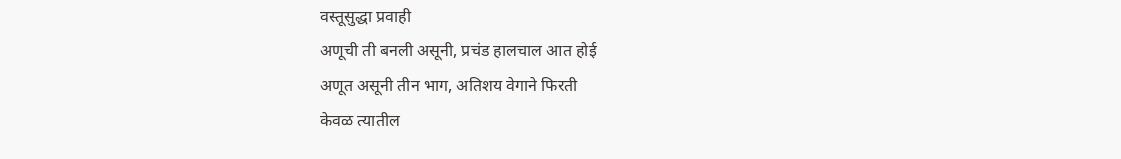वस्तूसुद्धा प्रवाही
अणूची ती बनली असूनी, प्रचंड हालचाल आत होई
अणूत असूनी तीन भाग, अतिशय वेगाने फिरती
केवळ त्यातील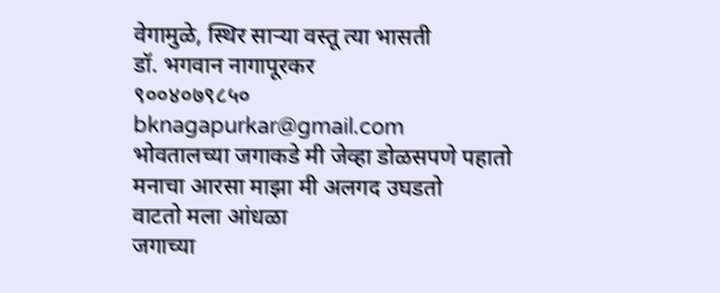वेगामुळे, स्थिर साऱ्या वस्तू त्या भासती
डॉ. भगवान नागापूरकर
९००४०७९८५०
bknagapurkar@gmail.com
भोवतालच्या जगाकडे मी जेव्हा डोळसपणे पहातो
मनाचा आरसा माझा मी अलगद उघडतो
वाटतो मला आंधळा
जगाच्या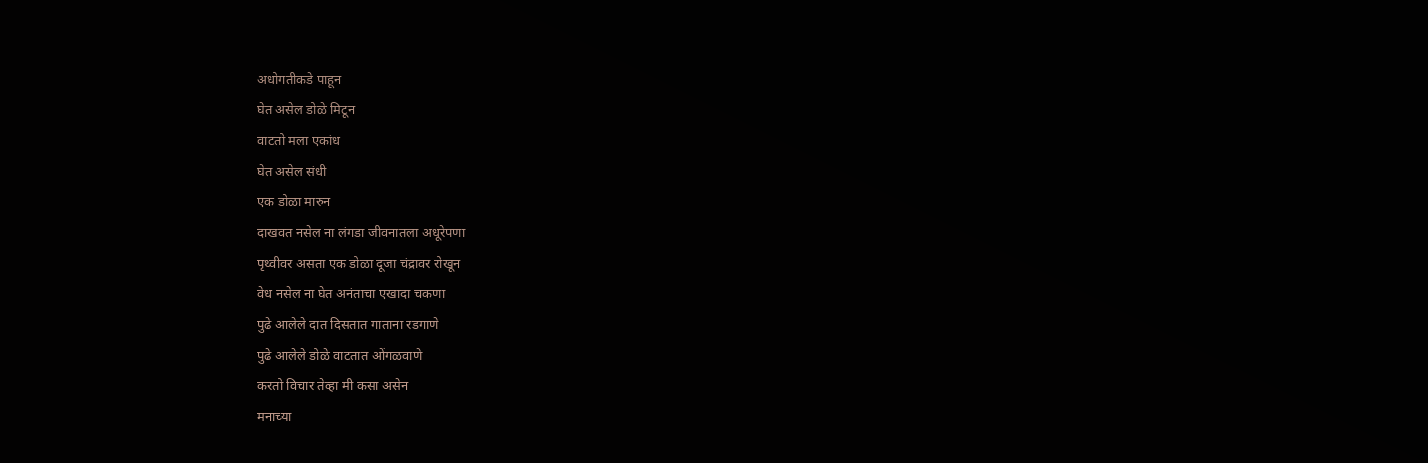अधोगतीकडे पाहून
घेत असेल डोळे मिटून
वाटतो मला एकांध
घेत असेल संधी
एक डोळा मारुन
दाखवत नसेल ना लंगडा जीवनातला अधूरेपणा
पृथ्वीवर असता एक डोळा दूजा चंद्रावर रोखून
वेध नसेल ना घेत अनंताचा एखादा चकणा
पुढे आलेले दात दिसतात गाताना रडगाणे
पुढे आलेले डोळे वाटतात ओंगळवाणे
करतो विचार तेव्हा मी कसा असेन
मनाच्या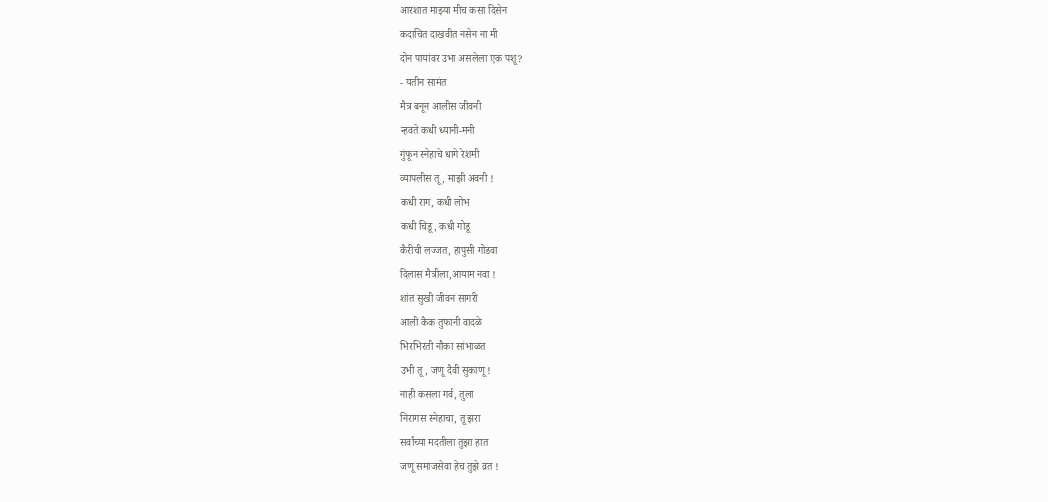आरशात माझ्या मीच कसा दिसेन
कदाचित दाखवीत नसेन ना मी
दोन पायांवर उभा असलेला एक पशू?
- यतीन सामंत
मैत्र बनून आलीस जीवनी
न्हवते कधी ध्यानी-मनी
गुंफून स्नेहाचे धागे रेशमी
व्यापलीस तू , माझी अवनी !
कधी राग, कधी लोभ
कधी चिडू, कधी गोडू
कैरीची लज्जत, हापुसी गोडवा
दिलास मैत्रीला,आयाम नवा !
शांत सुखी जीवन सागरी
आली कैक तुफानी वादळे
भिरभिरती नौका सांभाळत
उभी तू, जणू दैवी सुकाणू !
नाही कसला गर्व, तुला
निरागस स्नेहाचा, तू झरा
सर्वांच्या मदतीला तुझा हात
जणू समाजसेवा हेच तुझे व्रत !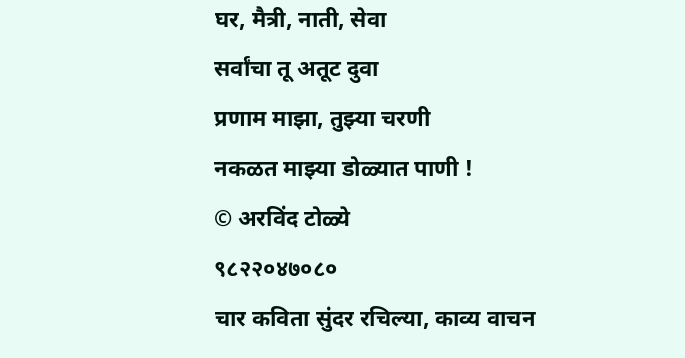घर, मैत्री, नाती, सेवा
सर्वांचा तू अतूट दुवा
प्रणाम माझा, तुझ्या चरणी
नकळत माझ्या डोळ्यात पाणी !
© अरविंद टोळ्ये
९८२२०४७०८०
चार कविता सुंदर रचिल्या, काव्य वाचन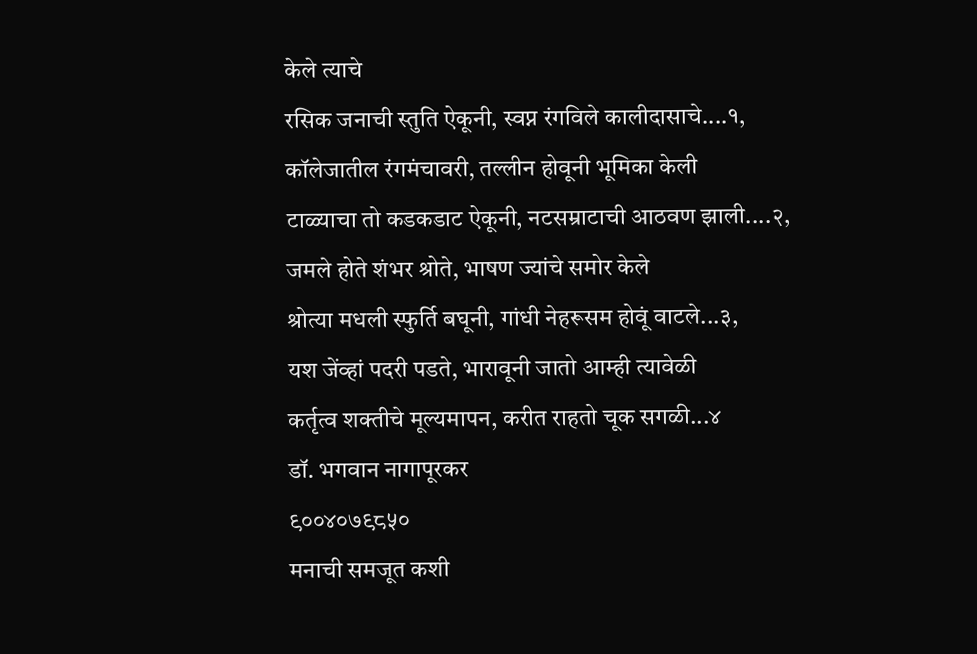केले त्याचे
रसिक जनाची स्तुति ऐकूनी, स्वप्न रंगविले कालीदासाचे....१,
कॉलेजातील रंगमंचावरी, तल्लीन होवूनी भूमिका केली
टाळ्याचा तो कडकडाट ऐकूनी, नटसम्राटाची आठवण झाली....२,
जमले होते शंभर श्रोते, भाषण ज्यांचे समोर केले
श्रोत्या मधली स्फुर्ति बघूनी, गांधी नेहरूसम होवूं वाटले...३,
यश जेंव्हां पदरी पडते, भारावूनी जातो आम्ही त्यावेळी
कर्तृत्व शक्तीचे मूल्यमापन, करीत राहतो चूक सगळी...४
डॉ. भगवान नागापूरकर
९००४०७९८५०
मनाची समजूत कशी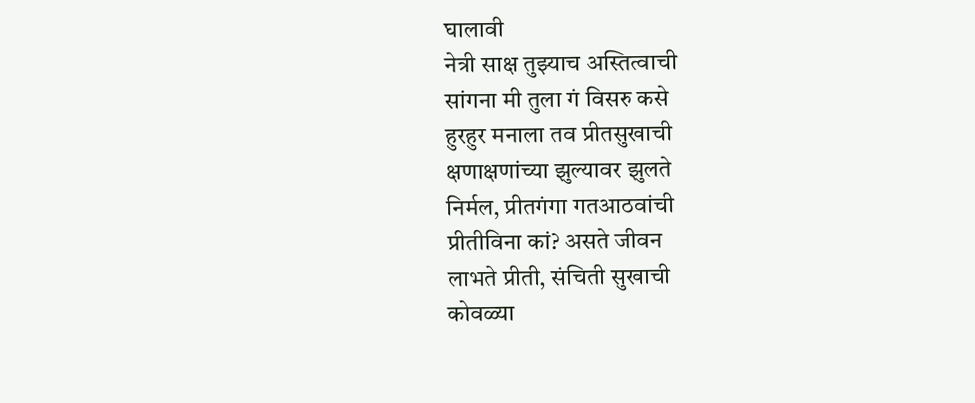घालावी
नेत्री साक्ष तुझ्याच अस्तित्वाची
सांगना मी तुला गं विसरु कसे
हुरहुर मनाला तव प्रीतसुखाची
क्षणाक्षणांच्या झुल्यावर झुलते
निर्मल, प्रीतगंगा गतआठवांची
प्रीतीविना कां? असते जीवन
लाभते प्रीती, संचिती सुखाची
कोवळ्या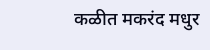कळीत मकरंद मधुर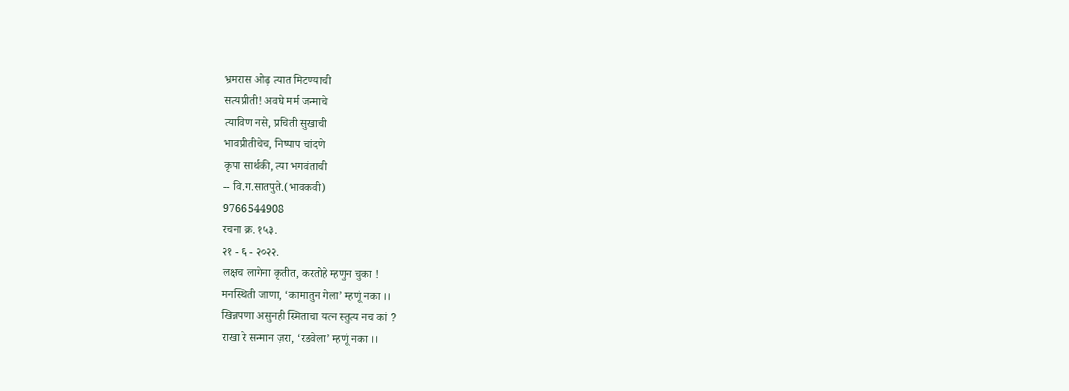भ्रमरास ओढ़ त्यात मिटण्याची
सत्यप्रीती! अवघे मर्म जन्माचे
त्याविण नसे, प्रचिती सुखाची
भावप्रीतीचेच, निष्पाप चांदणे
कृपा सार्थकी, त्या भगवंताची
-- वि.ग.सातपुते.(भावकवी)
9766544908
रचना क्र. १५३.
२१ - ६ - २०२२.
लक्षच लागेना कृतीत, करतोहे म्हणुन चुका !
मनस्थिती जाणा, ‘कामातुन गेला’ म्हणूं नका ।।
खिन्नपणा असुनही स्मिताचा यत्न स्तुत्य नच कां ?
राखा रे सन्मान ज़रा, ‘रडवेला’ म्हणूं नका ।।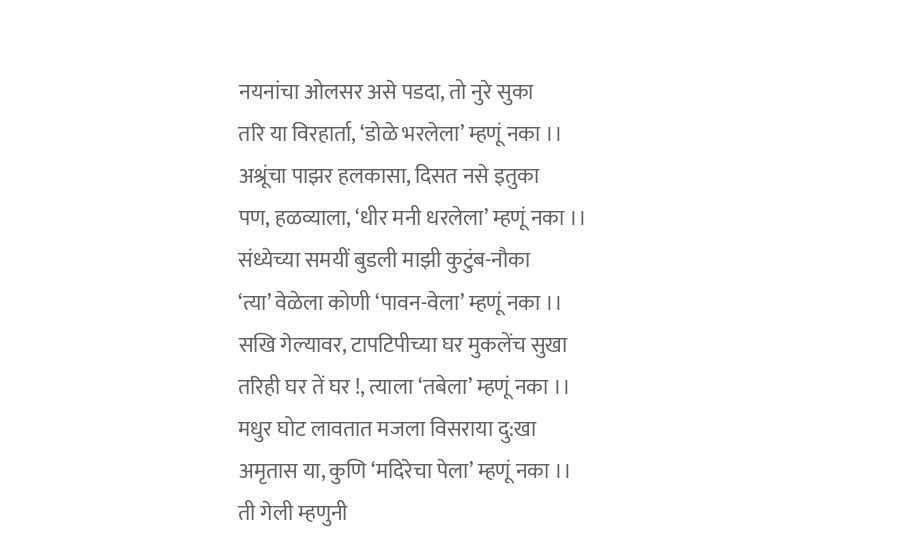नयनांचा ओलसर असे पडदा, तो नुरे सुका
तरि या विरहार्ता, ‘डोळे भरलेला’ म्हणूं नका ।।
अश्रूंचा पाझर हलकासा, दिसत नसे इतुका
पण, हळव्याला, ‘धीर मनी धरलेला’ म्हणूं नका ।।
संध्येच्या समयीं बुडली माझी कुटुंब-नौका
‘त्या’ वेळेला कोणी ‘पावन-वेला’ म्हणूं नका ।।
सखि गेल्यावर, टापटिपीच्या घर मुकलेंच सुखा
तरिही घर तें घर !, त्याला ‘तबेला’ म्हणूं नका ।।
मधुर घोट लावतात मजला विसराया दु:खा
अमृतास या, कुणि ‘मदिरेचा पेला’ म्हणूं नका ।।
ती गेली म्हणुनी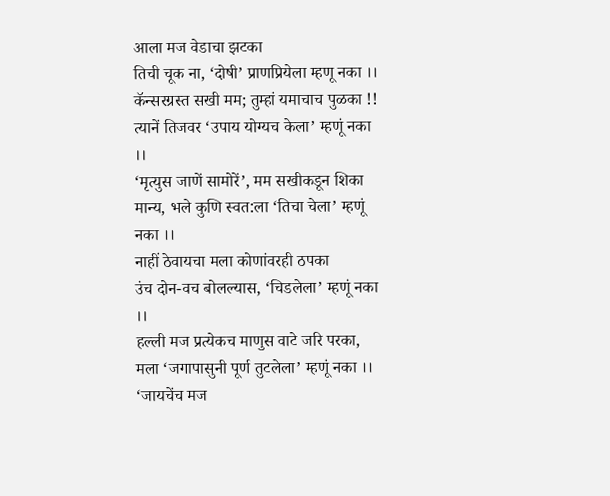आला मज वेडाचा झटका
तिची चूक ना, ‘दोषी’ प्राणप्रियेला म्हणू नका ।।
कॅन्सरग्रस्त सखी मम; तुम्हां यमाचाच पुळका !!
त्यानें तिजवर ‘उपाय योग्यच केला’ म्हणूं नका ।।
‘मृत्युस जाणें सामोरें’, मम सखीकडून शिका
मान्य, भले कुणि स्वत:ला ‘तिचा चेला’ म्हणूं नका ।।
नाहीं ठेवायचा मला कोणांवरही ठपका
उंच दोन-वच बोलल्यास, ‘चिडलेला’ म्हणूं नका ।।
हल्ली मज प्रत्येकच माणुस वाटे जरि परका,
मला ‘जगापासुनी पूर्ण तुटलेला’ म्हणूं नका ।।
‘जायचेंच मज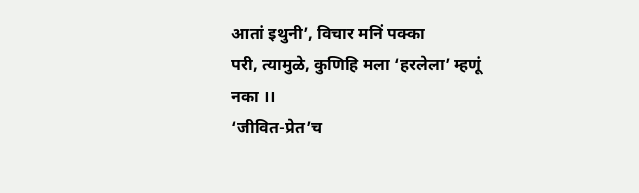आतां इथुनी’, विचार मनिं पक्का
परी, त्यामुळे, कुणिहि मला ‘हरलेला’ म्हणूं नका ।।
‘जीवित-प्रेत’च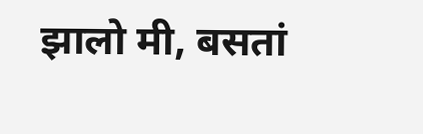झालो मी, बसतां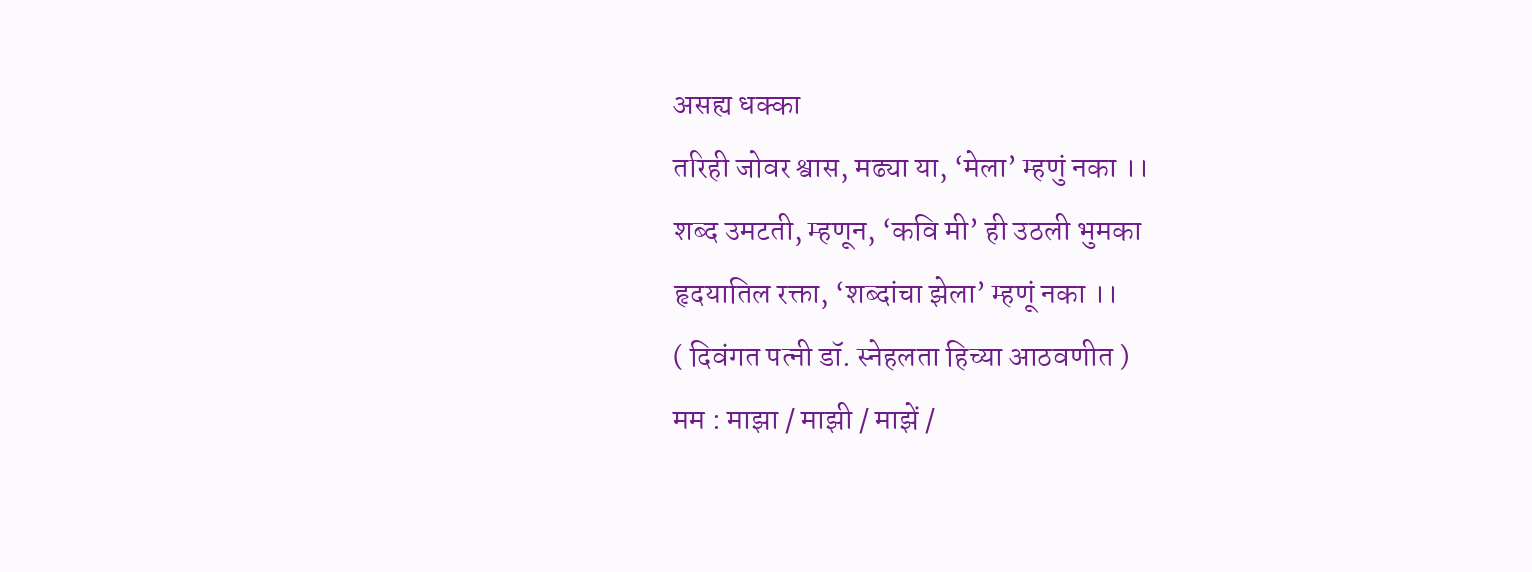असह्य धक्का
तरिही जोवर श्वास, मढ्या या, ‘मेला’ म्हणुं नका ।।
शब्द उमटती, म्हणून, ‘कवि मी’ ही उठली भुमका
हृदयातिल रक्ता, ‘शब्दांचा झेला’ म्हणूं नका ।।
( दिवंगत पत्नी डॉ. स्नेहलता हिच्या आठवणीत )
मम : माझा / माझी / माझें /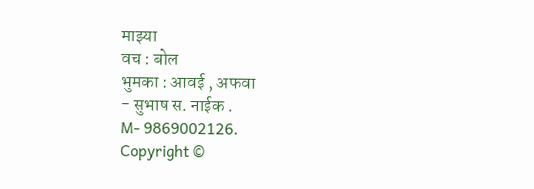माझ्या
वच : बोल
भुमका : आवई , अफवा
- सुभाष स. नाईक .
M- 9869002126.
Copyright ©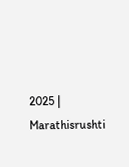2025 | Marathisrushti